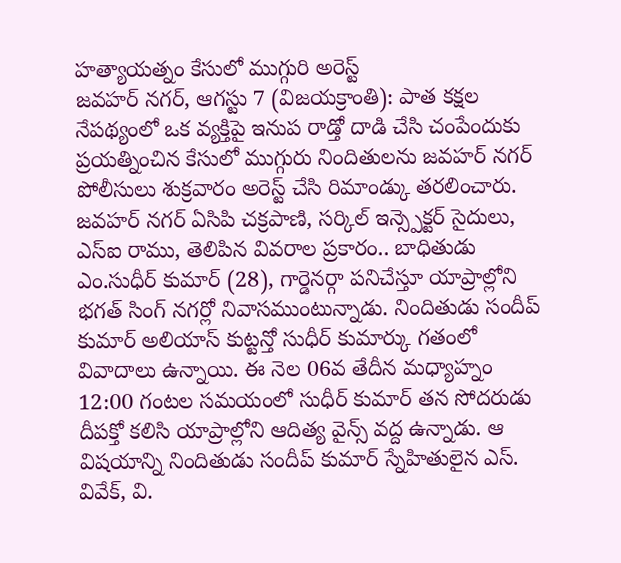హత్యాయత్నం కేసులో ముగ్గురి అరెస్ట్
జవహర్ నగర్, ఆగస్టు 7 (విజయక్రాంతి): పాత కక్షల నేపథ్యంలో ఒక వ్యక్తిపై ఇనుప రాడ్తో దాడి చేసి చంపేందుకు ప్రయత్నించిన కేసులో ముగ్గురు నిందితులను జవహర్ నగర్ పోలీసులు శుక్రవారం అరెస్ట్ చేసి రిమాండ్కు తరలించారు. జవహర్ నగర్ ఏసిపి చక్రపాణి, సర్కిల్ ఇన్స్పెక్టర్ సైదులు, ఎస్ఐ రాము, తెలిపిన వివరాల ప్రకారం.. బాధితుడు ఎం.సుధీర్ కుమార్ (28), గార్డెనర్గా పనిచేస్తూ యాప్రాల్లోని భగత్ సింగ్ నగర్లో నివాసముంటున్నాడు. నిందితుడు సందీప్ కుమార్ అలియాస్ కుట్టన్తో సుధీర్ కుమార్కు గతంలో వివాదాలు ఉన్నాయి. ఈ నెల 06వ తేదీన మధ్యాహ్నం 12:00 గంటల సమయంలో సుధీర్ కుమార్ తన సోదరుడు దీపక్తో కలిసి యాప్రాల్లోని ఆదిత్య వైన్స్ వద్ద ఉన్నాడు. ఆ విషయాన్ని నిందితుడు సందీప్ కుమార్ స్నేహితులైన ఎస్. వివేక్, వి.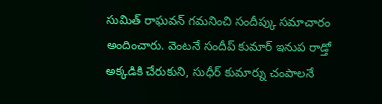సుమిత్ రాఘవన్ గమనించి సందీప్కు సమాచారం అందించారు. వెంటనే సందీప్ కుమార్ ఇనుప రాడ్తో అక్కడికి చేరుకుని, సుధీర్ కుమార్ను చంపాలనే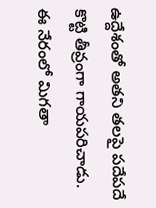ఉద్దేశంతో అతని తలపై పదేపదే కొట్టి తీవ్రంగా గాయపరిచాడు. ఈ నేరంలో మిగతా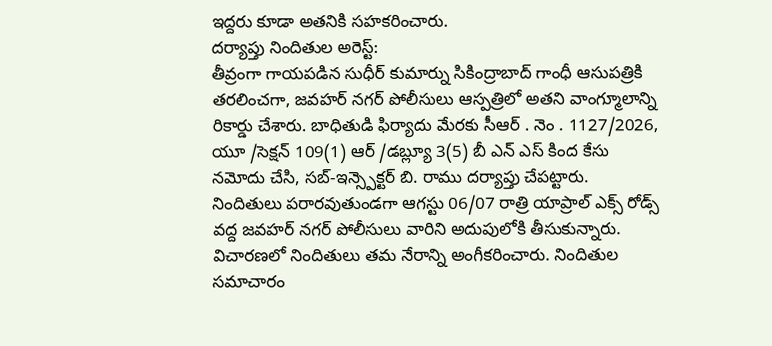ఇద్దరు కూడా అతనికి సహకరించారు.
దర్యాప్తు నిందితుల అరెస్ట్:
తీవ్రంగా గాయపడిన సుధీర్ కుమార్ను సికింద్రాబాద్ గాంధీ ఆసుపత్రికి తరలించగా, జవహర్ నగర్ పోలీసులు ఆస్పత్రిలో అతని వాంగ్మూలాన్ని రికార్డు చేశారు. బాధితుడి ఫిర్యాదు మేరకు సీఆర్ . నెం . 1127/2026, యూ /సెక్షన్ 109(1) ఆర్ /డబ్ల్యూ 3(5) బీ ఎన్ ఎస్ కింద కేసు నమోదు చేసి, సబ్-ఇన్స్పెక్టర్ బి. రాము దర్యాప్తు చేపట్టారు.
నిందితులు పరారవుతుండగా ఆగస్టు 06/07 రాత్రి యాప్రాల్ ఎక్స్ రోడ్స్ వద్ద జవహర్ నగర్ పోలీసులు వారిని అదుపులోకి తీసుకున్నారు. విచారణలో నిందితులు తమ నేరాన్ని అంగీకరించారు. నిందితుల సమాచారం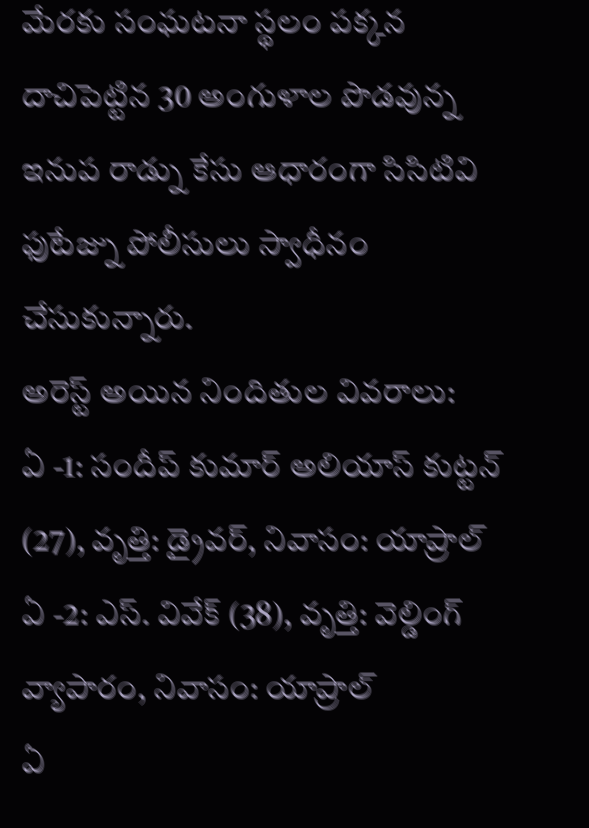మేరకు సంఘటనా స్థలం పక్కన దాచిపెట్టిన 30 అంగుళాల పొడవున్న ఇనుప రాడ్ను కేసు ఆధారంగా సిసిటివి ఫుటేజ్ను పోలీసులు స్వాధీనం చేసుకున్నారు.
అరెస్ట్ అయిన నిందితుల వివరాలు:
ఏ -1: సందీప్ కుమార్ అలియాస్ కుట్టన్ (27), వృత్తి: డ్రైవర్, నివాసం: యాప్రాల్
ఏ -2: ఎస్. వివేక్ (38), వృత్తి: వెల్డింగ్ వ్యాపారం, నివాసం: యాప్రాల్
ఏ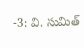-3: వి. సుమిత్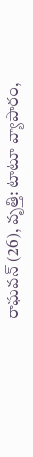రాఘవన్ (26), వృత్తి: టాటూ వ్యాపారం,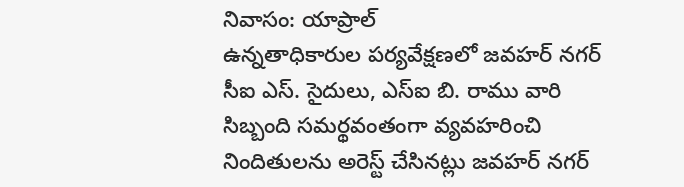నివాసం: యాప్రాల్
ఉన్నతాధికారుల పర్యవేక్షణలో జవహర్ నగర్ సీఐ ఎస్. సైదులు, ఎస్ఐ బి. రాము వారి సిబ్బంది సమర్థవంతంగా వ్యవహరించి నిందితులను అరెస్ట్ చేసినట్లు జవహర్ నగర్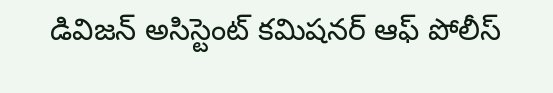డివిజన్ అసిస్టెంట్ కమిషనర్ ఆఫ్ పోలీస్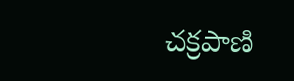చక్రపాణి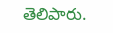తెలిపారు.